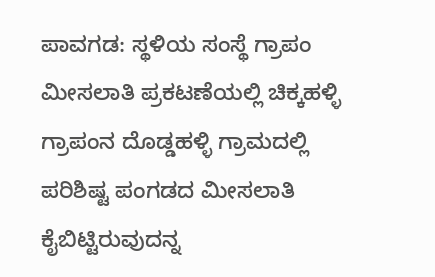ಪಾವಗಡ: ಸ್ಥಳಿಯ ಸಂಸ್ಥೆ ಗ್ರಾಪಂ ಮೀಸಲಾತಿ ಪ್ರಕಟಣೆಯಲ್ಲಿ ಚಿಕ್ಕಹಳ್ಳಿ ಗ್ರಾಪಂನ ದೊಡ್ಡಹಳ್ಳಿ ಗ್ರಾಮದಲ್ಲಿ ಪರಿಶಿಷ್ಟ ಪಂಗಡದ ಮೀಸಲಾತಿ ಕೈಬಿಟ್ಟಿರುವುದನ್ನ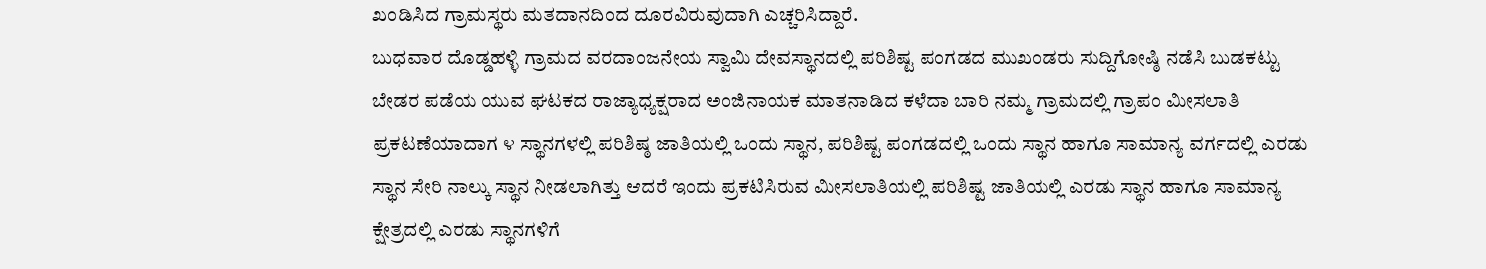ಖಂಡಿಸಿದ ಗ್ರಾಮಸ್ಥರು ಮತದಾನದಿಂದ ದೂರವಿರುವುದಾಗಿ ಎಚ್ಚರಿಸಿದ್ದಾರೆ.
ಬುಧವಾರ ದೊಡ್ಡಹಳ್ಳಿ ಗ್ರಾಮದ ವರದಾಂಜನೇಯ ಸ್ವಾಮಿ ದೇವಸ್ಥಾನದಲ್ಲಿ ಪರಿಶಿಷ್ಟ ಪಂಗಡದ ಮುಖಂಡರು ಸುದ್ದಿಗೋಷ್ಠಿ ನಡೆಸಿ ಬುಡಕಟ್ಟು ಬೇಡರ ಪಡೆಯ ಯುವ ಘಟಕದ ರಾಜ್ಯಾಧ್ಯಕ್ಷರಾದ ಅಂಜಿನಾಯಕ ಮಾತನಾಡಿದ ಕಳೆದಾ ಬಾರಿ ನಮ್ಮ ಗ್ರಾಮದಲ್ಲಿ ಗ್ರಾಪಂ ಮೀಸಲಾತಿ ಪ್ರಕಟಣೆಯಾದಾಗ ೪ ಸ್ಥಾನಗಳಲ್ಲಿ ಪರಿಶಿಷ್ಠ ಜಾತಿಯಲ್ಲಿ ಒಂದು ಸ್ಥಾನ, ಪರಿಶಿಷ್ಟ ಪಂಗಡದಲ್ಲಿ ಒಂದು ಸ್ಥಾನ ಹಾಗೂ ಸಾಮಾನ್ಯ ವರ್ಗದಲ್ಲಿ ಎರಡು ಸ್ಥಾನ ಸೇರಿ ನಾಲ್ಕು ಸ್ಥಾನ ನೀಡಲಾಗಿತ್ತು ಆದರೆ ಇಂದು ಪ್ರಕಟಿಸಿರುವ ಮೀಸಲಾತಿಯಲ್ಲಿ ಪರಿಶಿಷ್ಟ ಜಾತಿಯಲ್ಲಿ ಎರಡು ಸ್ಥಾನ ಹಾಗೂ ಸಾಮಾನ್ಯ ಕ್ಷೇತ್ರದಲ್ಲಿ ಎರಡು ಸ್ಥಾನಗಳಿಗೆ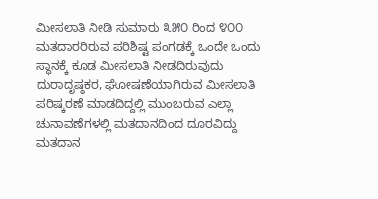ಮೀಸಲಾತಿ ನೀಡಿ ಸುಮಾರು ೩೫೦ ರಿಂದ ೪೦೦ ಮತದಾರರಿರುವ ಪರಿಶಿಷ್ಟ ಪಂಗಡಕ್ಕೆ ಒಂದೇ ಒಂದು ಸ್ಥಾನಕ್ಕೆ ಕೂಡ ಮೀಸಲಾತಿ ನೀಡದಿರುವುದು ದುರಾದೃಷ್ಠಕರ, ಘೋಷಣೆಯಾಗಿರುವ ಮೀಸಲಾತಿ ಪರಿಷ್ಕರಣೆ ಮಾಡದಿದ್ದಲ್ಲಿ ಮುಂಬರುವ ಎಲ್ಲಾ ಚುನಾವಣೆಗಳಲ್ಲಿ ಮತದಾನದಿಂದ ದೂರವಿದ್ದು ಮತದಾನ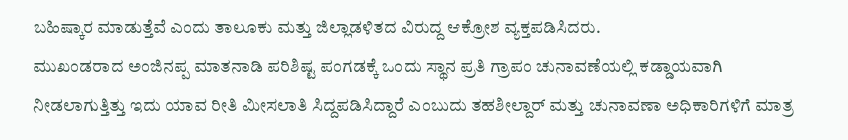ಬಹಿಷ್ಕಾರ ಮಾಡುತ್ತೆವೆ ಎಂದು ತಾಲೂಕು ಮತ್ತು ಜಿಲ್ಲಾಡಳಿತದ ವಿರುದ್ದ ಆಕ್ರೋಶ ವ್ಯಕ್ತಪಡಿಸಿದರು.
ಮುಖಂಡರಾದ ಅಂಜಿನಪ್ಪ ಮಾತನಾಡಿ ಪರಿಶಿಷ್ಟ ಪಂಗಡಕ್ಕೆ ಒಂದು ಸ್ಥಾನ ಪ್ರತಿ ಗ್ರಾಪಂ ಚುನಾವಣೆಯಲ್ಲಿ ಕಡ್ಡಾಯವಾಗಿ ನೀಡಲಾಗುತ್ತಿತ್ತು ಇದು ಯಾವ ರೀತಿ ಮೀಸಲಾತಿ ಸಿದ್ದಪಡಿಸಿದ್ದಾರೆ ಎಂಬುದು ತಹಶೀಲ್ದಾರ್ ಮತ್ತು ಚುನಾವಣಾ ಅಧಿಕಾರಿಗಳಿಗೆ ಮಾತ್ರ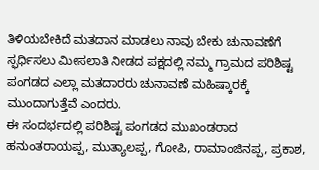ತಿಳಿಯಬೇಕಿದೆ ಮತದಾನ ಮಾಡಲು ನಾವು ಬೇಕು ಚುನಾವಣೆಗೆ ಸ್ಫರ್ಧಿಸಲು ಮೀಸಲಾತಿ ನೀಡದ ಪಕ್ಷದಲ್ಲಿ ನಮ್ಮ ಗ್ರಾಮದ ಪರಿಶಿಷ್ಟ ಪಂಗಡದ ಎಲ್ಲಾ ಮತದಾರರು ಚುನಾವಣೆ ಮಹಿಷ್ಕಾರಕ್ಕೆ ಮುಂದಾಗುತ್ತೆವೆ ಎಂದರು.
ಈ ಸಂದರ್ಭದಲ್ಲಿ ಪರಿಶಿಷ್ಟ ಪಂಗಡದ ಮುಖಂಡರಾದ ಹನುಂತರಾಯಪ್ಪ, ಮುತ್ಯಾಲಪ್ಪ, ಗೋಪಿ, ರಾಮಾಂಜಿನಪ್ಪ, ಪ್ರಕಾಶ,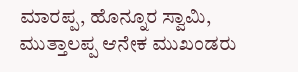ಮಾರಪ್ಪ, ಹೊನ್ನೂರ ಸ್ವಾಮಿ, ಮುತ್ತಾಲಪ್ಪ ಆನೇಕ ಮುಖಂಡರು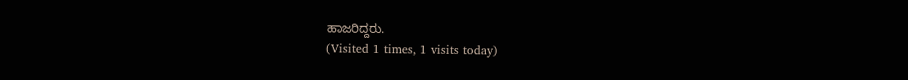ಹಾಜರಿದ್ದರು.
(Visited 1 times, 1 visits today)